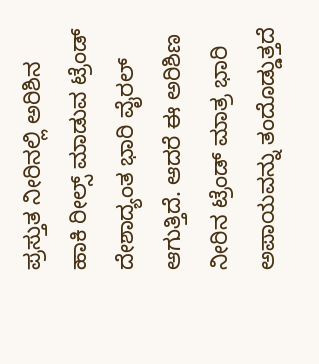ಪ್ರಸ್ತುತ ನೀರಿನಲ್ಲಿ ಅರಿಶಿನ ಹಾಕಿ ರೀಲ್ಸ್ ಮಾಡುವ ಟ್ರೆಂಡ್ ದೇಶಾದ್ಯಂತ ಭಾರಿ ವೈರಲ್ ಆಗುತ್ತಿದೆ. ಆದರೆ ಈ ಅರಿಶಿಣ ನೀರಿನ ಟ್ರೆಂಡ್ ಮಾತ್ರ ಭಾರಿ ಅಪಾಯವನ್ನು ತಂದೊಡ್ಡುತ್ತದೆ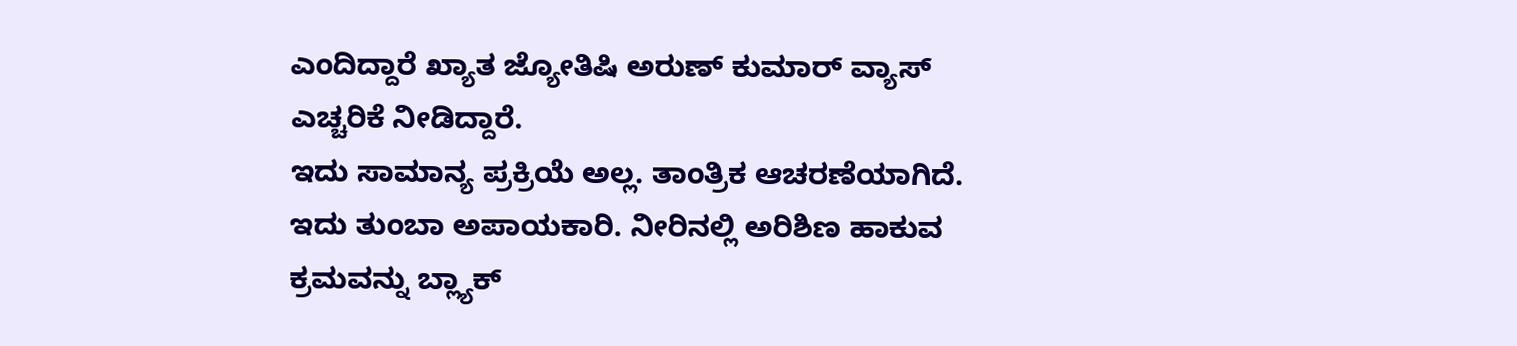ಎಂದಿದ್ದಾರೆ ಖ್ಯಾತ ಜ್ಯೋತಿಷಿ ಅರುಣ್ ಕುಮಾರ್ ವ್ಯಾಸ್ ಎಚ್ಚರಿಕೆ ನೀಡಿದ್ದಾರೆ.
ಇದು ಸಾಮಾನ್ಯ ಪ್ರಕ್ರಿಯೆ ಅಲ್ಲ. ತಾಂತ್ರಿಕ ಆಚರಣೆಯಾಗಿದೆ. ಇದು ತುಂಬಾ ಅಪಾಯಕಾರಿ. ನೀರಿನಲ್ಲಿ ಅರಿಶಿಣ ಹಾಕುವ ಕ್ರಮವನ್ನು ಬ್ಲ್ಯಾಕ್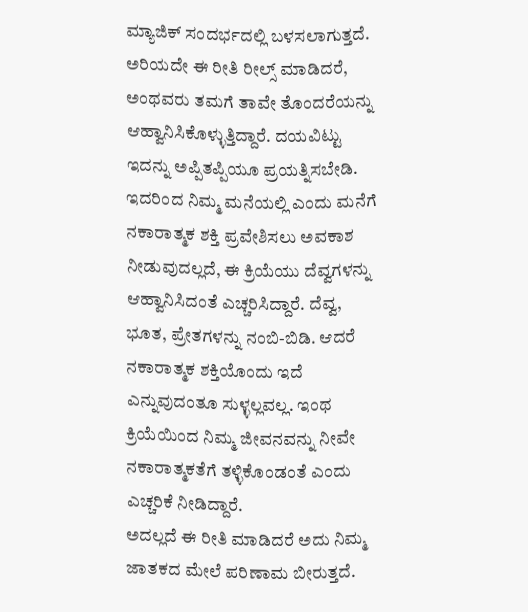ಮ್ಯಾಜಿಕ್ ಸಂದರ್ಭದಲ್ಲಿ ಬಳಸಲಾಗುತ್ತದೆ. ಅರಿಯದೇ ಈ ರೀತಿ ರೀಲ್ಸ್ ಮಾಡಿದರೆ, ಅಂಥವರು ತಮಗೆ ತಾವೇ ತೊಂದರೆಯನ್ನು ಆಹ್ವಾನಿಸಿಕೊಳ್ಳುತ್ತಿದ್ದಾರೆ. ದಯವಿಟ್ಟು ಇದನ್ನು ಅಪ್ಪಿತಪ್ಪಿಯೂ ಪ್ರಯತ್ನಿಸಬೇಡಿ. ಇದರಿಂದ ನಿಮ್ಮ ಮನೆಯಲ್ಲಿ ಎಂದು ಮನೆಗೆ ನಕಾರಾತ್ಮಕ ಶಕ್ತಿ ಪ್ರವೇಶಿಸಲು ಅವಕಾಶ ನೀಡುವುದಲ್ಲದೆ, ಈ ಕ್ರಿಯೆಯು ದೆವ್ವಗಳನ್ನು ಆಹ್ವಾನಿಸಿದಂತೆ ಎಚ್ಚರಿಸಿದ್ದಾರೆ. ದೆವ್ವ, ಭೂತ, ಪ್ರೇತಗಳನ್ನು ನಂಬಿ-ಬಿಡಿ. ಆದರೆ ನಕಾರಾತ್ಮಕ ಶಕ್ತಿಯೊಂದು ಇದೆ ಎನ್ನುವುದಂತೂ ಸುಳ್ಳಲ್ಲವಲ್ಲ. ಇಂಥ ಕ್ರಿಯೆಯಿಂದ ನಿಮ್ಮ ಜೀವನವನ್ನು ನೀವೇ ನಕಾರಾತ್ಮಕತೆಗೆ ತಳ್ಳಿಕೊಂಡಂತೆ ಎಂದು ಎಚ್ಚರಿಕೆ ನೀಡಿದ್ದಾರೆ.
ಅದಲ್ಲದೆ ಈ ರೀತಿ ಮಾಡಿದರೆ ಅದು ನಿಮ್ಮ ಜಾತಕದ ಮೇಲೆ ಪರಿಣಾಮ ಬೀರುತ್ತದೆ.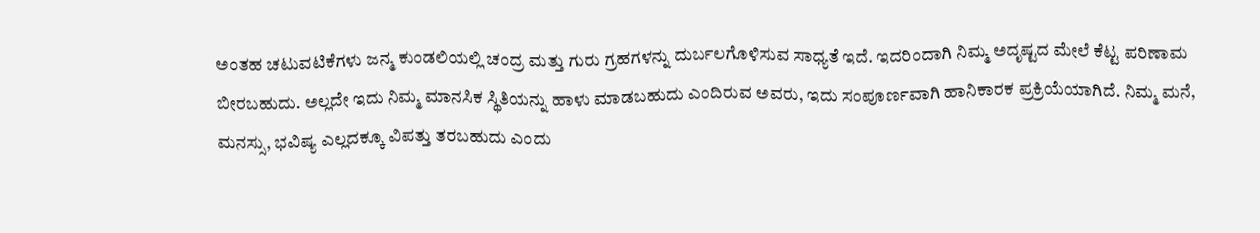ಅಂತಹ ಚಟುವಟಿಕೆಗಳು ಜನ್ಮ ಕುಂಡಲಿಯಲ್ಲಿ ಚಂದ್ರ ಮತ್ತು ಗುರು ಗ್ರಹಗಳನ್ನು ದುರ್ಬಲಗೊಳಿಸುವ ಸಾಧ್ಯತೆ ಇದೆ. ಇದರಿಂದಾಗಿ ನಿಮ್ಮ ಅದೃಷ್ಟದ ಮೇಲೆ ಕೆಟ್ಟ ಪರಿಣಾಮ ಬೀರಬಹುದು. ಅಲ್ಲದೇ ಇದು ನಿಮ್ಮ ಮಾನಸಿಕ ಸ್ಥಿತಿಯನ್ನು ಹಾಳು ಮಾಡಬಹುದು ಎಂದಿರುವ ಅವರು, ಇದು ಸಂಪೂರ್ಣವಾಗಿ ಹಾನಿಕಾರಕ ಪ್ರಕ್ರಿಯೆಯಾಗಿದೆ. ನಿಮ್ಮ ಮನೆ, ಮನಸ್ಸು, ಭವಿಷ್ಯ ಎಲ್ಲದಕ್ಕೂ ವಿಪತ್ತು ತರಬಹುದು ಎಂದು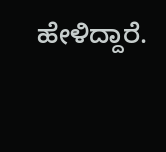ಹೇಳಿದ್ದಾರೆ.